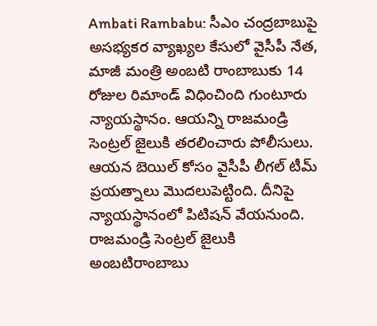Ambati Rambabu: సీఎం చంద్రబాబుపై అసభ్యకర వ్యాఖ్యల కేసులో వైసీపీ నేత, మాజీ మంత్రి అంబటి రాంబాబుకు 14 రోజుల రిమాండ్ విధించింది గుంటూరు న్యాయస్థానం. ఆయన్ని రాజమండ్రి సెంట్రల్ జైలుకి తరలించారు పోలీసులు. ఆయన బెయిల్ కోసం వైసీపీ లీగల్ టీమ్ ప్రయత్నాలు మొదలుపెట్టింది. దీనిపై న్యాయస్థానంలో పిటిషన్ వేయనుంది.
రాజమండ్రి సెంట్రల్ జైలుకి అంబటిరాంబాబు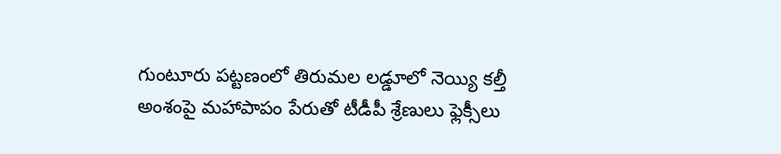గుంటూరు పట్టణంలో తిరుమల లడ్డూలో నెయ్యి కల్తీ అంశంపై మహాపాపం పేరుతో టీడీపీ శ్రేణులు ఫ్లెక్సీలు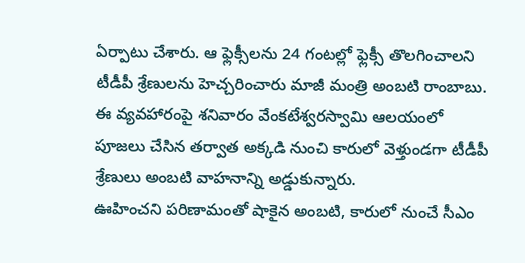ఏర్పాటు చేశారు. ఆ ఫ్లెక్సీలను 24 గంటల్లో ఫ్లెక్సీ తొలగించాలని టీడీపీ శ్రేణులను హెచ్చరించారు మాజీ మంత్రి అంబటి రాంబాబు. ఈ వ్యవహారంపై శనివారం వేంకటేశ్వరస్వామి ఆలయంలో పూజలు చేసిన తర్వాత అక్కడి నుంచి కారులో వెళ్తుండగా టీడీపీ శ్రేణులు అంబటి వాహనాన్ని అడ్డుకున్నారు.
ఊహించని పరిణామంతో షాకైన అంబటి, కారులో నుంచే సీఎం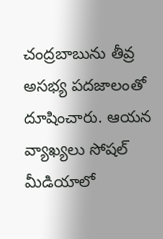చంద్రబాబును తీవ్ర అసభ్య పదజాలంతో దూషించారు. ఆయన వ్యాఖ్యలు సోషల్ మీడియాలో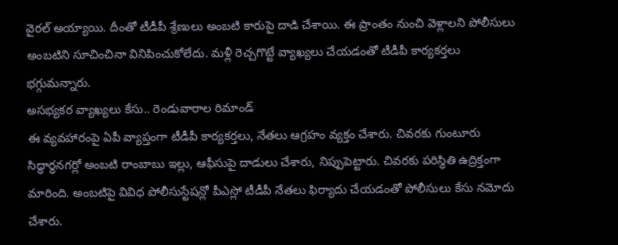వైరల్ అయ్యాయి. దీంతో టీడీపీ శ్రేణులు అంబటి కారుపై దాడి చేశాయి. ఈ ప్రాంతం నుంచి వెళ్లాలని పోలీసులు అంబటిని సూచించినా వినిపించుకోలేదు. మళ్లీ రెచ్చగొట్టే వ్యాఖ్యలు చేయడంతో టీడీపీ కార్యకర్తలు భగ్గుమన్నారు.
అసభ్యకర వ్యాఖ్యలు కేసు.. రెండువారాల రిమాండ్
ఈ వ్యవహారంపై ఏపీ వ్యాప్తంగా టీడీపీ కార్యకర్తలు, నేతలు ఆగ్రహం వ్యక్తం చేశారు. చివరకు గుంటూరు సిద్ధార్థనగర్లో అంబటి రాంబాబు ఇల్లు, ఆఫీసుపై దాడులు చేశారు, నిప్పుపెట్టారు. చివరకు పరిస్థితి ఉద్రిక్తంగా మారింది. అంబటిపై వివిధ పోలీసుస్టేషన్లో పీఎస్లో టీడీపీ నేతలు ఫిర్యాదు చేయడంతో పోలీసులు కేసు నమోదు చేశారు.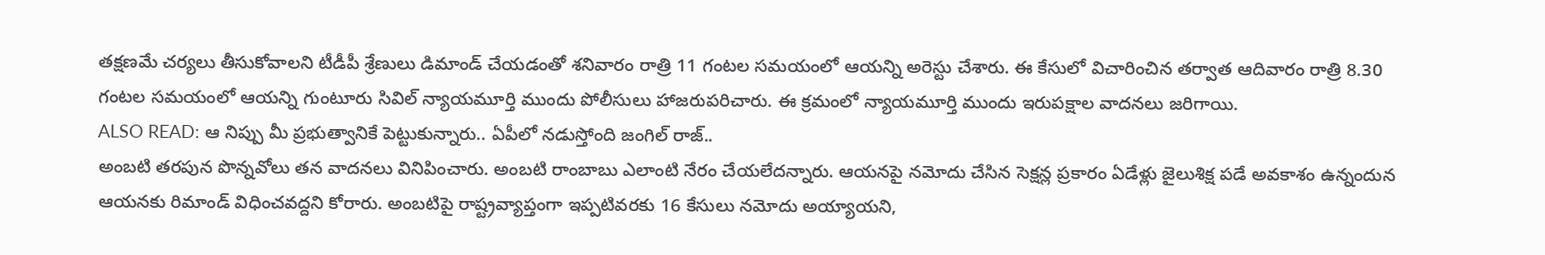తక్షణమే చర్యలు తీసుకోవాలని టీడీపీ శ్రేణులు డిమాండ్ చేయడంతో శనివారం రాత్రి 11 గంటల సమయంలో ఆయన్ని అరెస్టు చేశారు. ఈ కేసులో విచారించిన తర్వాత ఆదివారం రాత్రి 8.30 గంటల సమయంలో ఆయన్ని గుంటూరు సివిల్ న్యాయమూర్తి ముందు పోలీసులు హాజరుపరిచారు. ఈ క్రమంలో న్యాయమూర్తి ముందు ఇరుపక్షాల వాదనలు జరిగాయి.
ALSO READ: ఆ నిప్పు మీ ప్రభుత్వానికే పెట్టుకున్నారు.. ఏపీలో నడుస్తోంది జంగిల్ రాజ్..
అంబటి తరపున పొన్నవోలు తన వాదనలు వినిపించారు. అంబటి రాంబాబు ఎలాంటి నేరం చేయలేదన్నారు. ఆయనపై నమోదు చేసిన సెక్షన్ల ప్రకారం ఏడేళ్లు జైలుశిక్ష పడే అవకాశం ఉన్నందున ఆయనకు రిమాండ్ విధించవద్దని కోరారు. అంబటిపై రాష్ట్రవ్యాప్తంగా ఇప్పటివరకు 16 కేసులు నమోదు అయ్యాయని,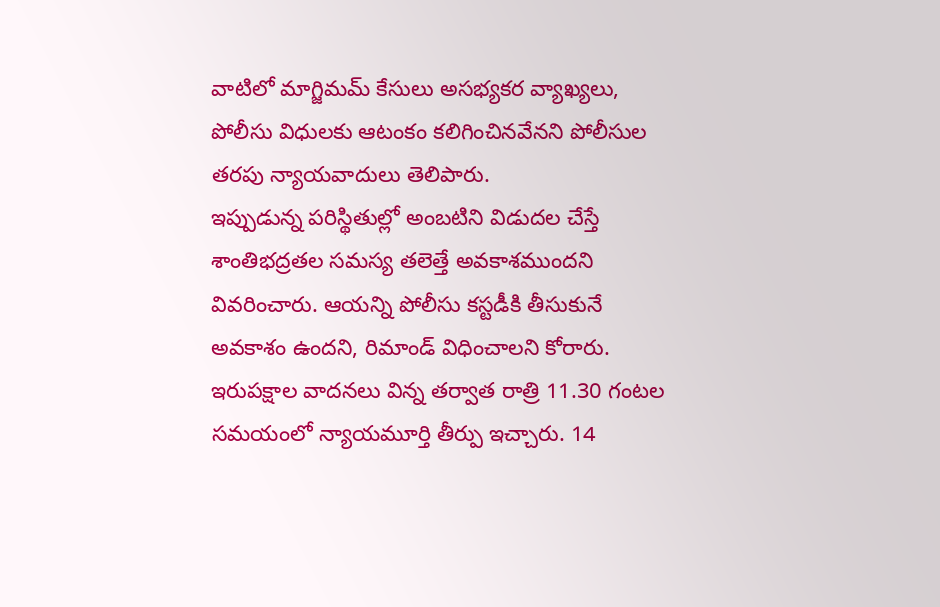వాటిలో మాగ్జిమమ్ కేసులు అసభ్యకర వ్యాఖ్యలు, పోలీసు విధులకు ఆటంకం కలిగించినవేనని పోలీసుల తరపు న్యాయవాదులు తెలిపారు.
ఇప్పుడున్న పరిస్థితుల్లో అంబటిని విడుదల చేస్తే శాంతిభద్రతల సమస్య తలెత్తే అవకాశముందని వివరించారు. ఆయన్ని పోలీసు కస్టడీకి తీసుకునే అవకాశం ఉందని, రిమాండ్ విధించాలని కోరారు. ఇరుపక్షాల వాదనలు విన్న తర్వాత రాత్రి 11.30 గంటల సమయంలో న్యాయమూర్తి తీర్పు ఇచ్చారు. 14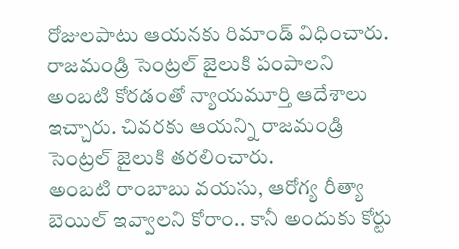రోజులపాటు ఆయనకు రిమాండ్ విధించారు. రాజమండ్రి సెంట్రల్ జైలుకి పంపాలని అంబటి కోరడంతో న్యాయమూర్తి ఆదేశాలు ఇచ్చారు. చివరకు ఆయన్ని రాజమండ్రి సెంట్రల్ జైలుకి తరలించారు.
అంబటి రాంబాబు వయసు, ఆరోగ్య రీత్యా బెయిల్ ఇవ్వాలని కోరాం.. కానీ అందుకు కోర్టు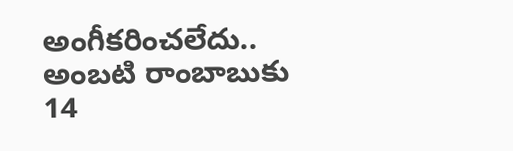అంగీకరించలేదు.. అంబటి రాంబాబుకు 14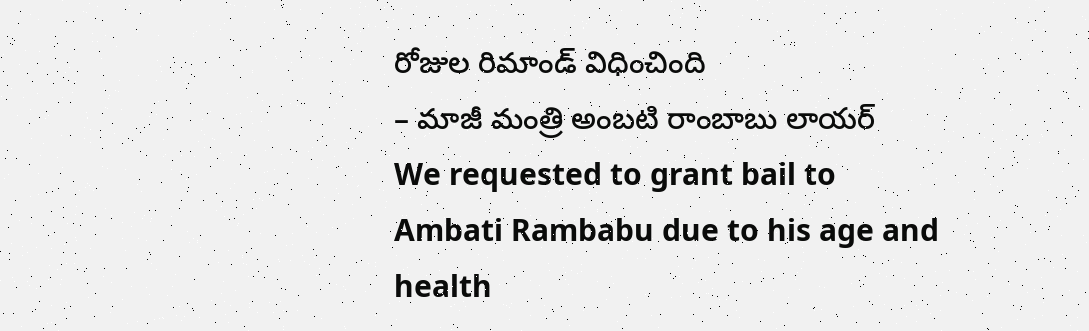రోజుల రిమాండ్ విధించింది
– మాజీ మంత్రి అంబటి రాంబాబు లాయర్
We requested to grant bail to Ambati Rambabu due to his age and health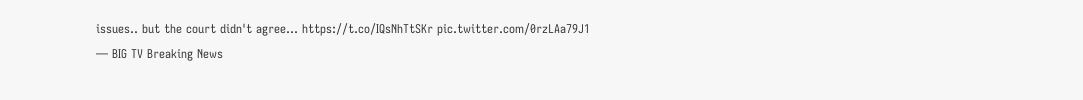issues.. but the court didn't agree… https://t.co/IQsNhTtSKr pic.twitter.com/0rzLAa79J1
— BIG TV Breaking News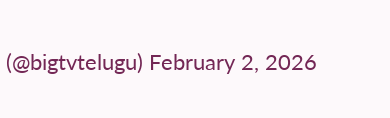(@bigtvtelugu) February 2, 2026